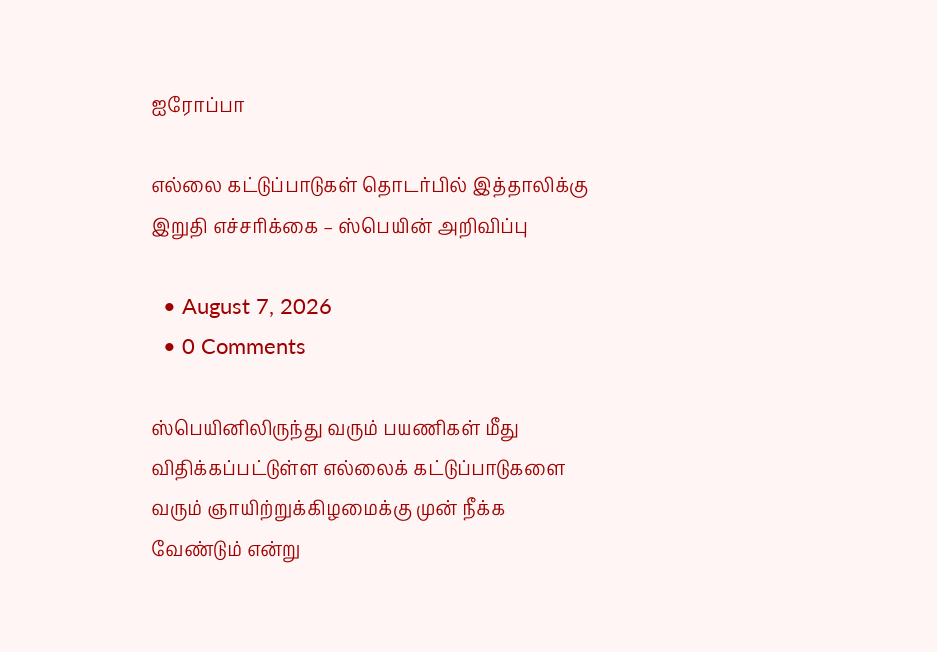ஐரோப்பா

எல்லை கட்டுப்பாடுகள் தொடர்பில் இத்தாலிக்கு இறுதி எச்சரிக்கை – ஸ்பெயின் அறிவிப்பு

  • August 7, 2026
  • 0 Comments

ஸ்பெயினிலிருந்து வரும் பயணிகள் மீது விதிக்கப்பட்டுள்ள எல்லைக் கட்டுப்பாடுகளை வரும் ஞாயிற்றுக்கிழமைக்கு முன் நீக்க வேண்டும் என்று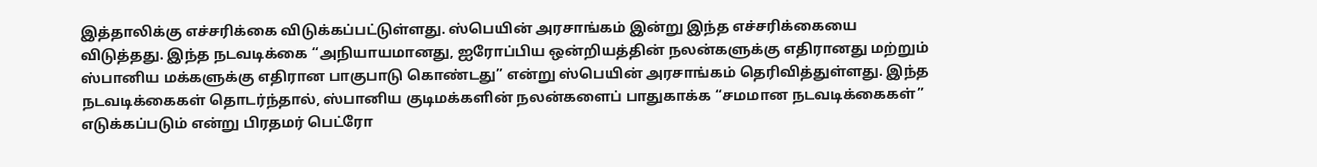இத்தாலிக்கு எச்சரிக்கை விடுக்கப்பட்டுள்ளது. ஸ்பெயின் அரசாங்கம் இன்று இந்த எச்சரிக்கையை விடுத்தது. இந்த நடவடிக்கை “அநியாயமானது, ஐரோப்பிய ஒன்றியத்தின் நலன்களுக்கு எதிரானது மற்றும் ஸ்பானிய மக்களுக்கு எதிரான பாகுபாடு கொண்டது” என்று ஸ்பெயின் அரசாங்கம் தெரிவித்துள்ளது. இந்த நடவடிக்கைகள் தொடர்ந்தால், ஸ்பானிய குடிமக்களின் நலன்களைப் பாதுகாக்க “சமமான நடவடிக்கைகள்” எடுக்கப்படும் என்று பிரதமர் பெட்ரோ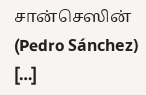சான்செஸின் (Pedro Sánchez) […]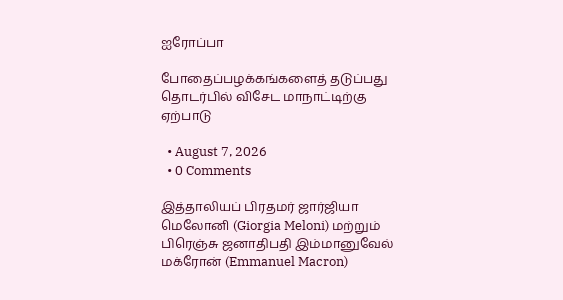ஐரோப்பா

போதைப்பழக்கங்களைத் தடுப்பது தொடர்பில் விசேட மாநாட்டிற்கு ஏற்பாடு

  • August 7, 2026
  • 0 Comments

இத்தாலியப் பிரதமர் ஜார்ஜியா மெலோனி (Giorgia Meloni) மற்றும் பிரெஞ்சு ஜனாதிபதி இம்மானுவேல் மக்ரோன் (Emmanuel Macron)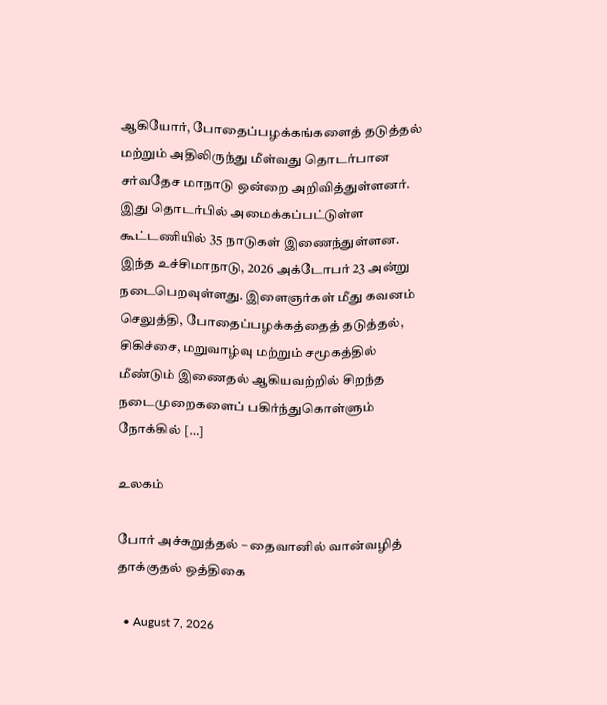ஆகியோர், போதைப்பழக்கங்களைத் தடுத்தல் மற்றும் அதிலிருந்து மீள்வது தொடர்பான சர்வதேச மாநாடு ஒன்றை அறிவித்துள்ளனர். இது தொடர்பில் அமைக்கப்பட்டுள்ள கூட்டணியில் 35 நாடுகள் இணைந்துள்ளன.  இந்த உச்சிமாநாடு, 2026 அக்டோபர் 23 அன்று நடைபெறவுள்ளது. இளைஞர்கள் மீது கவனம் செலுத்தி, போதைப்பழக்கத்தைத் தடுத்தல், சிகிச்சை, மறுவாழ்வு மற்றும் சமூகத்தில் மீண்டும் இணைதல் ஆகியவற்றில் சிறந்த நடைமுறைகளைப் பகிர்ந்துகொள்ளும் நோக்கில் […]

உலகம்

போர் அச்சுறுத்தல் – தைவானில் வான்வழித் தாக்குதல் ஒத்திகை

  • August 7, 2026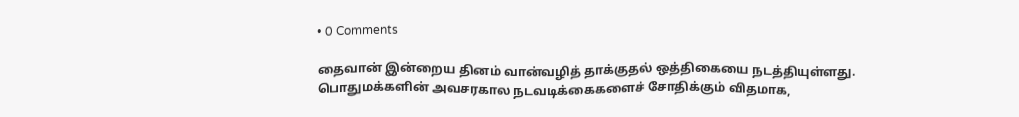• 0 Comments

தைவான் இன்றைய தினம் வான்வழித் தாக்குதல் ஒத்திகையை நடத்தியுள்ளது. பொதுமக்களின் அவசரகால நடவடிக்கைகளைச் சோதிக்கும் விதமாக,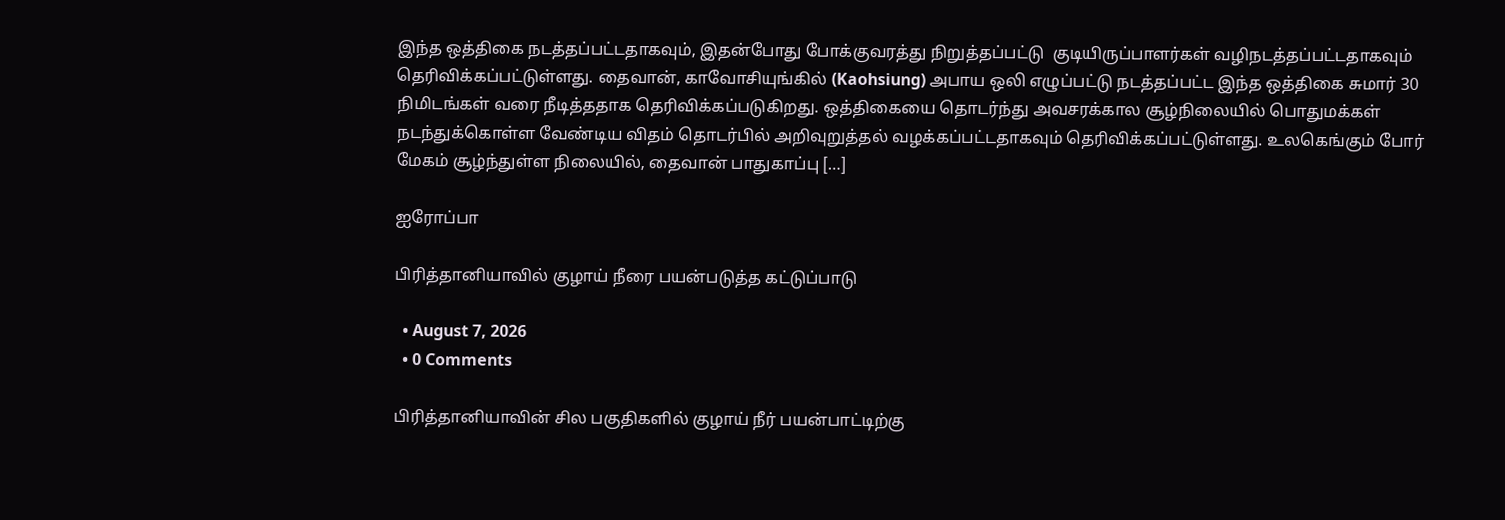இந்த ஒத்திகை நடத்தப்பட்டதாகவும், இதன்போது போக்குவரத்து நிறுத்தப்பட்டு  குடியிருப்பாளர்கள் வழிநடத்தப்பட்டதாகவும் தெரிவிக்கப்பட்டுள்ளது. தைவான், காவோசியுங்கில் (Kaohsiung) அபாய ஒலி எழுப்பட்டு நடத்தப்பட்ட இந்த ஒத்திகை சுமார் 30 நிமிடங்கள் வரை நீடித்ததாக தெரிவிக்கப்படுகிறது. ஒத்திகையை தொடர்ந்து அவசரக்கால சூழ்நிலையில் பொதுமக்கள் நடந்துக்கொள்ள வேண்டிய விதம் தொடர்பில் அறிவுறுத்தல் வழக்கப்பட்டதாகவும் தெரிவிக்கப்பட்டுள்ளது. உலகெங்கும் போர் மேகம் சூழ்ந்துள்ள நிலையில், தைவான் பாதுகாப்பு […]

ஐரோப்பா

பிரித்தானியாவில் குழாய் நீரை பயன்படுத்த கட்டுப்பாடு

  • August 7, 2026
  • 0 Comments

பிரித்தானியாவின் சில பகுதிகளில் குழாய் நீர் பயன்பாட்டிற்கு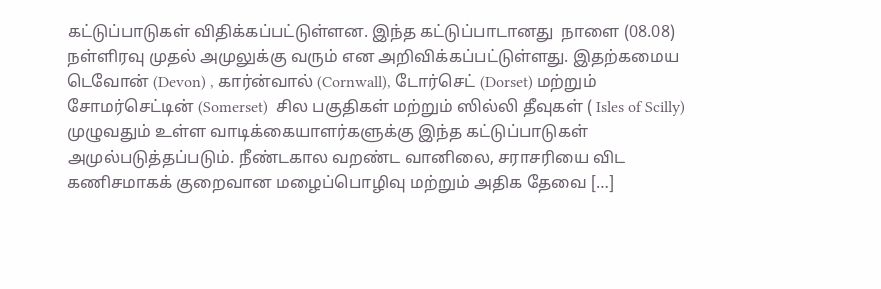கட்டுப்பாடுகள் விதிக்கப்பட்டுள்ளன. இந்த கட்டுப்பாடானது  நாளை (08.08)  நள்ளிரவு முதல் அமுலுக்கு வரும் என அறிவிக்கப்பட்டுள்ளது. இதற்கமைய டெவோன் (Devon) , கார்ன்வால் (Cornwall), டோர்செட் (Dorset) மற்றும் சோமர்செட்டின் (Somerset)  சில பகுதிகள் மற்றும் ஸில்லி தீவுகள் ( Isles of Scilly) முழுவதும் உள்ள வாடிக்கையாளர்களுக்கு இந்த கட்டுப்பாடுகள் அமுல்படுத்தப்படும். நீண்டகால வறண்ட வானிலை, சராசரியை விட கணிசமாகக் குறைவான மழைப்பொழிவு மற்றும் அதிக தேவை […]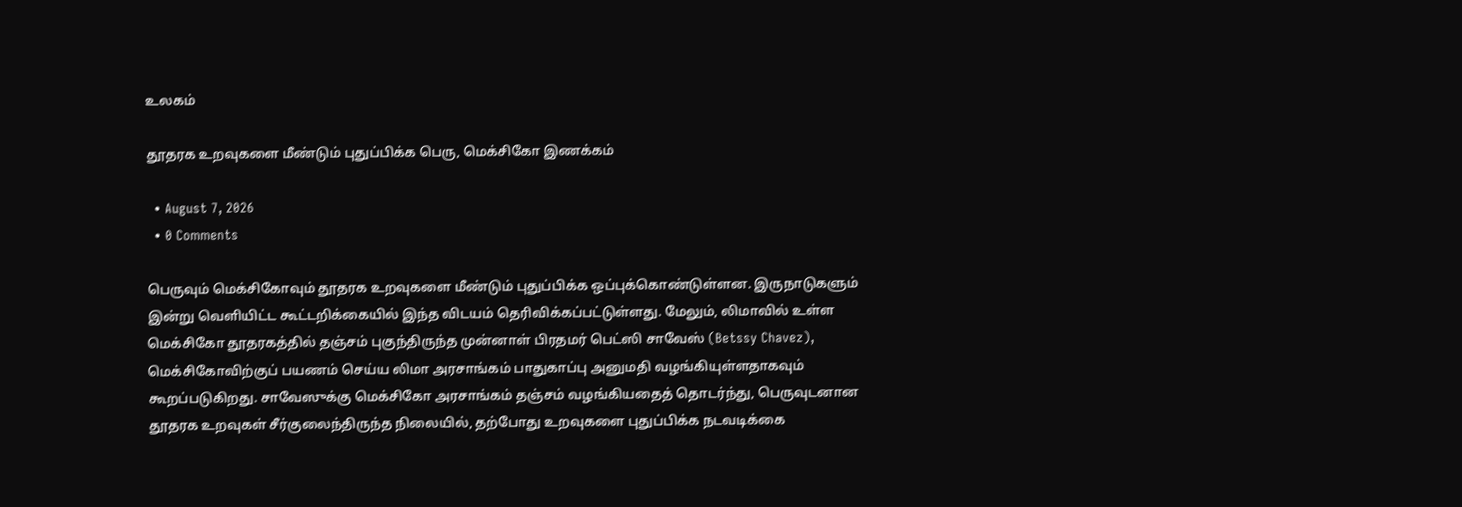உலகம்

தூதரக உறவுகளை மீண்டும் புதுப்பிக்க பெரு, மெக்சிகோ இணக்கம்

  • August 7, 2026
  • 0 Comments

பெருவும் மெக்சிகோவும் தூதரக உறவுகளை மீண்டும் புதுப்பிக்க ஒப்புக்கொண்டுள்ளன. இருநாடுகளும் இன்று வெளியிட்ட கூட்டறிக்கையில் இந்த விடயம் தெரிவிக்கப்பட்டுள்ளது. மேலும், லிமாவில் உள்ள மெக்சிகோ தூதரகத்தில் தஞ்சம் புகுந்திருந்த முன்னாள் பிரதமர் பெட்ஸி சாவேஸ் (Betssy Chavez), மெக்சிகோவிற்குப் பயணம் செய்ய லிமா அரசாங்கம் பாதுகாப்பு அனுமதி வழங்கியுள்ளதாகவும் கூறப்படுகிறது. சாவேஸுக்கு மெக்சிகோ அரசாங்கம் தஞ்சம் வழங்கியதைத் தொடர்ந்து, பெருவுடனான தூதரக உறவுகள் சீர்குலைந்திருந்த நிலையில், தற்போது உறவுகளை புதுப்பிக்க நடவடிக்கை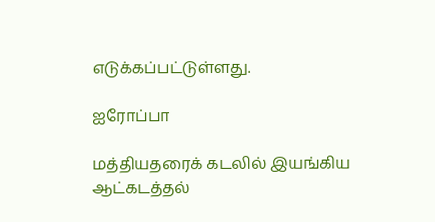எடுக்கப்பட்டுள்ளது.

ஐரோப்பா

மத்தியதரைக் கடலில் இயங்கிய ஆட்கடத்தல்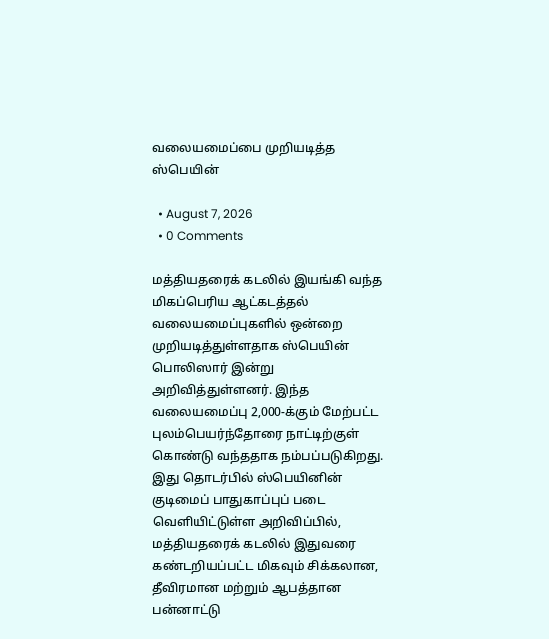வலையமைப்பை முறியடித்த ஸ்பெயின்

  • August 7, 2026
  • 0 Comments

மத்தியதரைக் கடலில் இயங்கி வந்த மிகப்பெரிய ஆட்கடத்தல் வலையமைப்புகளில் ஒன்றை முறியடித்துள்ளதாக ஸ்பெயின் பொலிஸார் இன்று அறிவித்துள்ளனர். இந்த வலையமைப்பு 2,000-க்கும் மேற்பட்ட புலம்பெயர்ந்தோரை நாட்டிற்குள் கொண்டு வந்ததாக நம்பப்படுகிறது. இது தொடர்பில் ஸ்பெயினின் குடிமைப் பாதுகாப்புப் படை வெளியிட்டுள்ள அறிவிப்பில், மத்தியதரைக் கடலில் இதுவரை கண்டறியப்பட்ட மிகவும் சிக்கலான, தீவிரமான மற்றும் ஆபத்தான பன்னாட்டு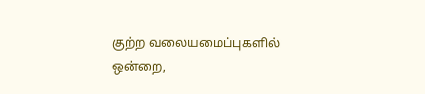குற்ற வலையமைப்புகளில் ஒன்றை,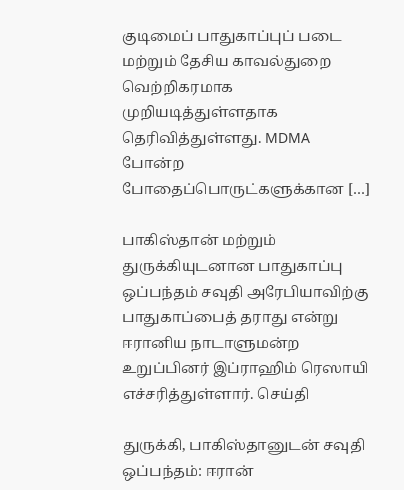குடிமைப் பாதுகாப்புப் படை மற்றும் தேசிய காவல்துறை வெற்றிகரமாக முறியடித்துள்ளதாக தெரிவித்துள்ளது. MDMA போன்ற போதைப்பொருட்களுக்கான […]

பாகிஸ்தான் மற்றும் துருக்கியுடனான பாதுகாப்பு ஒப்பந்தம் சவுதி அரேபியாவிற்கு பாதுகாப்பைத் தராது என்று ஈரானிய நாடாளுமன்ற உறுப்பினர் இப்ராஹிம் ரெஸாயி எச்சரித்துள்ளார். செய்தி

துருக்கி, பாகிஸ்தானுடன் சவுதி ஒப்பந்தம்: ஈரான்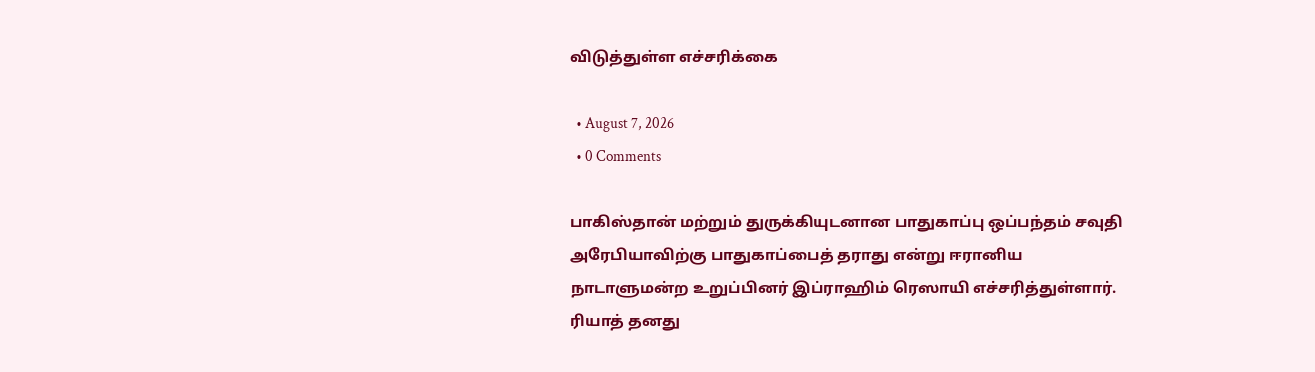விடுத்துள்ள எச்சரிக்கை

  • August 7, 2026
  • 0 Comments

பாகிஸ்தான் மற்றும் துருக்கியுடனான பாதுகாப்பு ஒப்பந்தம் சவுதி அரேபியாவிற்கு பாதுகாப்பைத் தராது என்று ஈரானிய நாடாளுமன்ற உறுப்பினர் இப்ராஹிம் ரெஸாயி எச்சரித்துள்ளார். ரியாத் தனது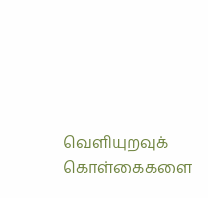வெளியுறவுக் கொள்கைகளை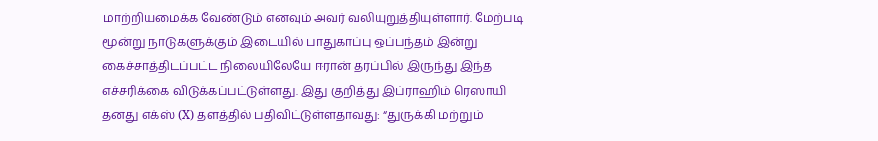மாற்றியமைக்க வேண்டும் எனவும் அவர் வலியுறுத்தியுள்ளார். மேற்படி மூன்று நாடுகளுக்கும் இடையில் பாதுகாப்பு ஒப்பந்தம் இன்று கைச்சாத்திடப்பட்ட நிலையிலேயே ஈரான் தரப்பில் இருந்து இந்த எச்சரிக்கை விடுக்கப்பட்டுள்ளது. இது குறித்து இப்ராஹிம் ரெஸாயி தனது எக்ஸ் (X) தளத்தில் பதிவிட்டுள்ளதாவது: “துருக்கி மற்றும்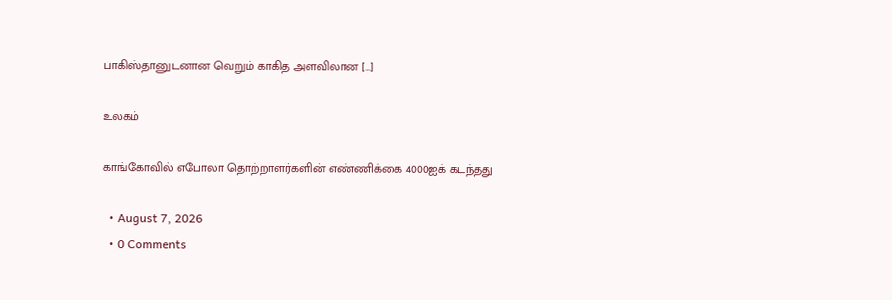பாகிஸ்தானுடனான வெறும் காகித அளவிலான […]

உலகம்

காங்கோவில் எபோலா தொற்றாளர்களின் எண்ணிக்கை 4000ஐக் கடந்தது

  • August 7, 2026
  • 0 Comments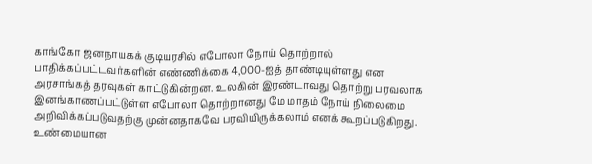காங்கோ ஜனநாயகக் குடியரசில் எபோலா நோய் தொற்றால் பாதிக்கப்பட்டவர்களின் எண்ணிக்கை 4,000-ஐத் தாண்டியுள்ளது என அரசாங்கத் தரவுகள் காட்டுகின்றன. உலகின் இரண்டாவது தொற்று பரவலாக இனங்காணப்பட்டுள்ள எபோலா தொற்றானது மே மாதம் நோய் நிலைமை அறிவிக்கப்படுவதற்கு முன்னதாகவே பரவியிருக்கலாம் எனக் கூறப்படுகிறது. உண்மையான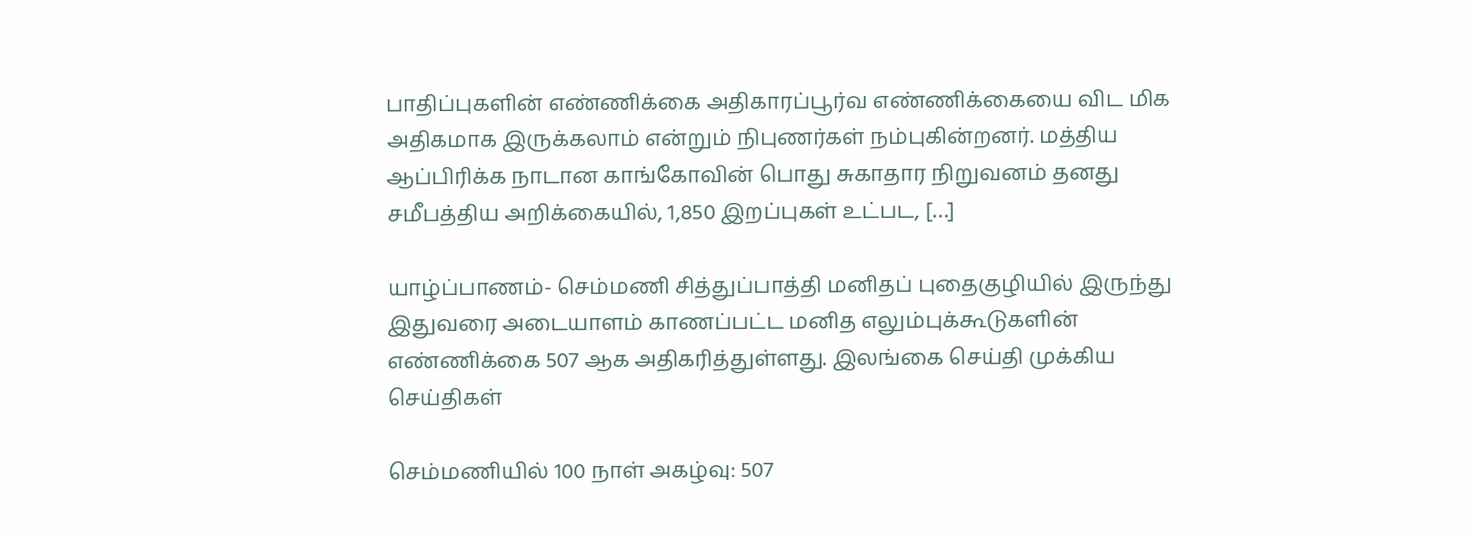பாதிப்புகளின் எண்ணிக்கை அதிகாரப்பூர்வ எண்ணிக்கையை விட மிக அதிகமாக இருக்கலாம் என்றும் நிபுணர்கள் நம்புகின்றனர். மத்திய ஆப்பிரிக்க நாடான காங்கோவின் பொது சுகாதார நிறுவனம் தனது சமீபத்திய அறிக்கையில், 1,850 இறப்புகள் உட்பட, […]

யாழ்ப்பாணம்- செம்மணி சித்துப்பாத்தி மனிதப் புதைகுழியில் இருந்து இதுவரை அடையாளம் காணப்பட்ட மனித எலும்புக்கூடுகளின் எண்ணிக்கை 507 ஆக அதிகரித்துள்ளது. இலங்கை செய்தி முக்கிய செய்திகள்

செம்மணியில் 100 நாள் அகழ்வு: 507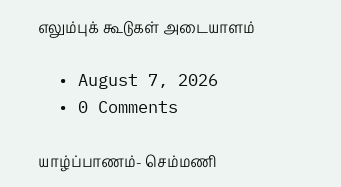எலும்புக் கூடுகள் அடையாளம்

  • August 7, 2026
  • 0 Comments

யாழ்ப்பாணம்- செம்மணி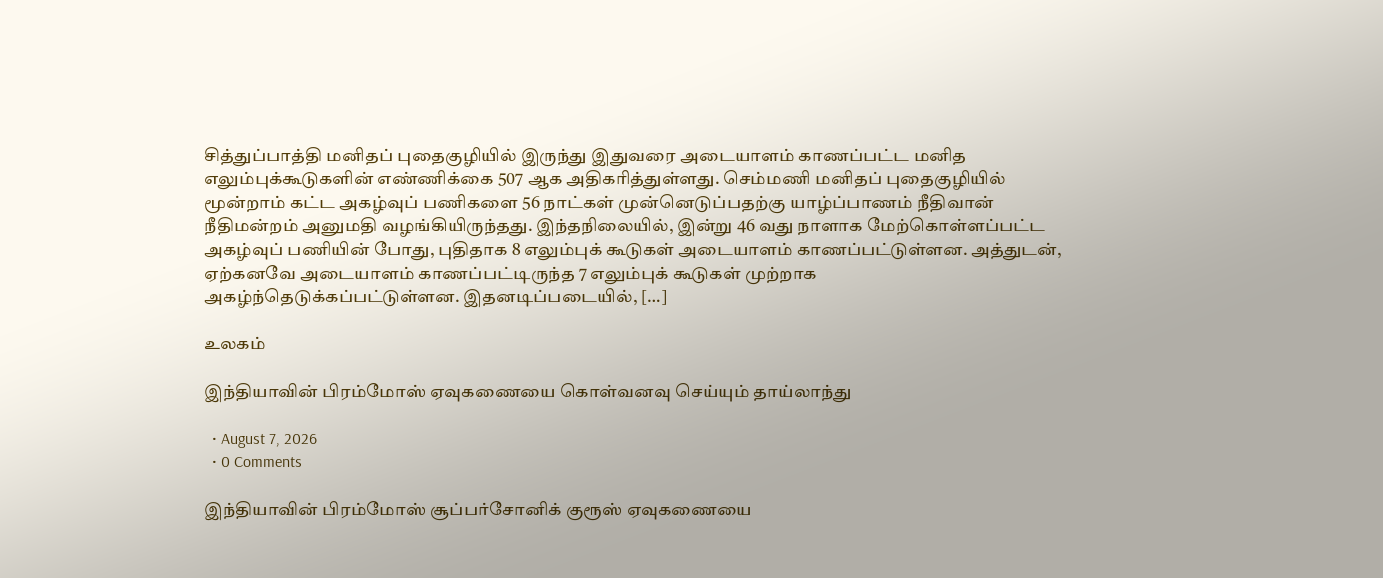சித்துப்பாத்தி மனிதப் புதைகுழியில் இருந்து இதுவரை அடையாளம் காணப்பட்ட மனித எலும்புக்கூடுகளின் எண்ணிக்கை 507 ஆக அதிகரித்துள்ளது. செம்மணி மனிதப் புதைகுழியில் மூன்றாம் கட்ட அகழ்வுப் பணிகளை 56 நாட்கள் முன்னெடுப்பதற்கு யாழ்ப்பாணம் நீதிவான் நீதிமன்றம் அனுமதி வழங்கியிருந்தது. இந்தநிலையில், இன்று 46 வது நாளாக மேற்கொள்ளப்பட்ட அகழ்வுப் பணியின் போது, புதிதாக 8 எலும்புக் கூடுகள் அடையாளம் காணப்பட்டுள்ளன. அத்துடன், ஏற்கனவே அடையாளம் காணப்பட்டிருந்த 7 எலும்புக் கூடுகள் முற்றாக அகழ்ந்தெடுக்கப்பட்டுள்ளன. இதனடிப்படையில், […]

உலகம்

இந்தியாவின் பிரம்மோஸ் ஏவுகணையை கொள்வனவு செய்யும் தாய்லாந்து

  • August 7, 2026
  • 0 Comments

இந்தியாவின் பிரம்மோஸ் சூப்பர்சோனிக் குரூஸ் ஏவுகணையை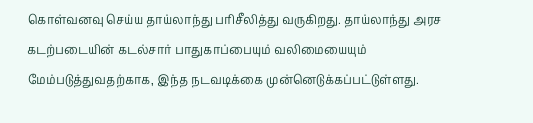கொள்வனவு செய்ய தாய்லாந்து பரிசீலித்து வருகிறது. தாய்லாந்து அரச கடற்படையின் கடல்சார் பாதுகாப்பையும் வலிமையையும் மேம்படுத்துவதற்காக, இந்த நடவடிக்கை முன்னெடுக்கப்பட்டுள்ளது.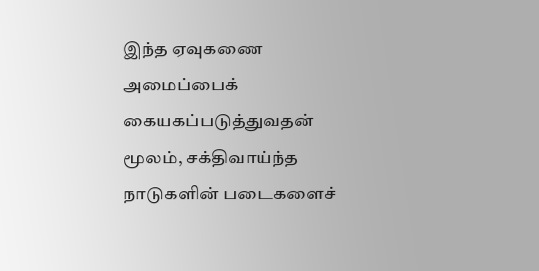இந்த ஏவுகணை அமைப்பைக் கையகப்படுத்துவதன் மூலம், சக்திவாய்ந்த நாடுகளின் படைகளைச்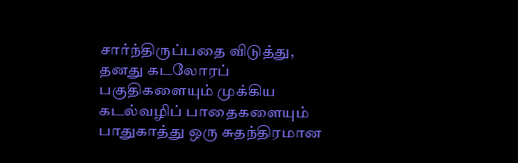சார்ந்திருப்பதை விடுத்து, தனது கடலோரப் பகுதிகளையும் முக்கிய கடல்வழிப் பாதைகளையும் பாதுகாத்து ஒரு சுதந்திரமான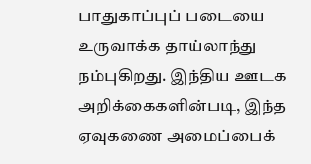பாதுகாப்புப் படையை உருவாக்க தாய்லாந்து நம்புகிறது. இந்திய ஊடக அறிக்கைகளின்படி, இந்த ஏவுகணை அமைப்பைக்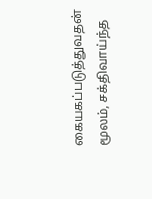கையகப்படுத்துவதன் மூலம், சக்திவாய்ந்த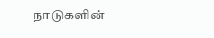நாடுகளின்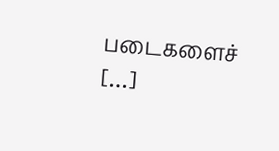படைகளைச் […]